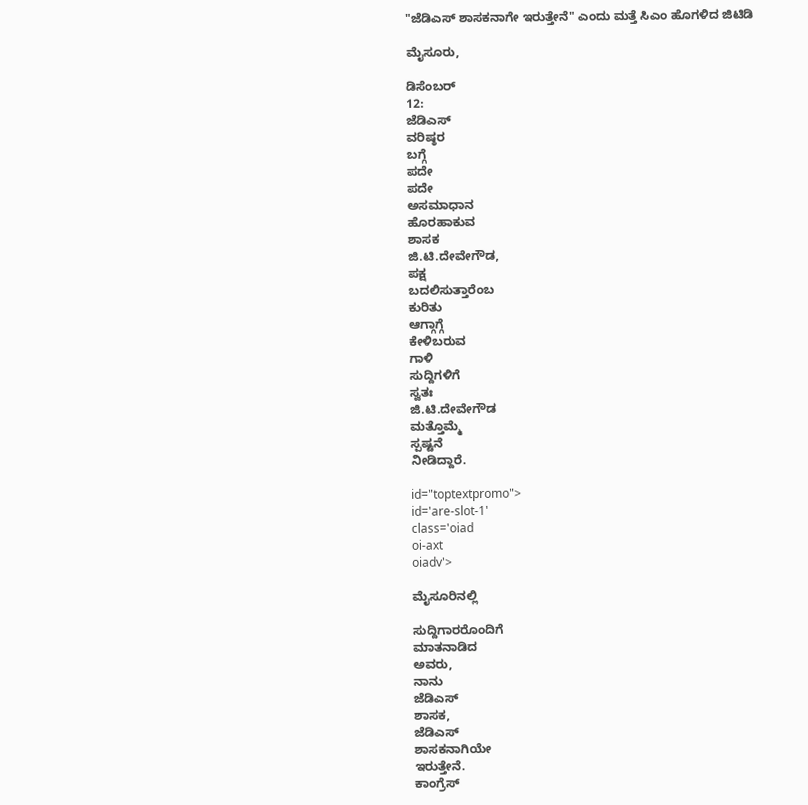"ಜೆಡಿಎಸ್ ಶಾಸಕನಾಗೇ ಇರುತ್ತೇನೆ" ಎಂದು ಮತ್ತೆ ಸಿಎಂ ಹೊಗಳಿದ ಜಿಟಿಡಿ

ಮೈಸೂರು,

ಡಿಸೆಂಬರ್
12:
ಜೆಡಿಎಸ್
ವರಿಷ್ಠರ
ಬಗ್ಗೆ
ಪದೇ
ಪದೇ
ಅಸಮಾಧಾನ
ಹೊರಹಾಕುವ
ಶಾಸಕ
ಜಿ.ಟಿ.ದೇವೇಗೌಡ,
ಪಕ್ಷ
ಬದಲಿಸುತ್ತಾರೆಂಬ
ಕುರಿತು
ಆಗ್ಗಾಗ್ಗೆ
ಕೇಳಿಬರುವ
ಗಾಳಿ
ಸುದ್ದಿಗಳಿಗೆ
ಸ್ವತಃ
ಜಿ.ಟಿ.ದೇವೇಗೌಡ
ಮತ್ತೊಮ್ಮೆ
ಸ್ಪಷ್ಟನೆ
ನೀಡಿದ್ದಾರೆ.

id="toptextpromo">
id='are-slot-1'
class='oiad
oi-axt
oiadv'>

ಮೈಸೂರಿನಲ್ಲಿ

ಸುದ್ದಿಗಾರರೊಂದಿಗೆ
ಮಾತನಾಡಿದ
ಅವರು,
ನಾನು
ಜೆಡಿಎಸ್
ಶಾಸಕ,
ಜೆಡಿಎಸ್
ಶಾಸಕನಾಗಿಯೇ
ಇರುತ್ತೇನೆ.
ಕಾಂಗ್ರೆಸ್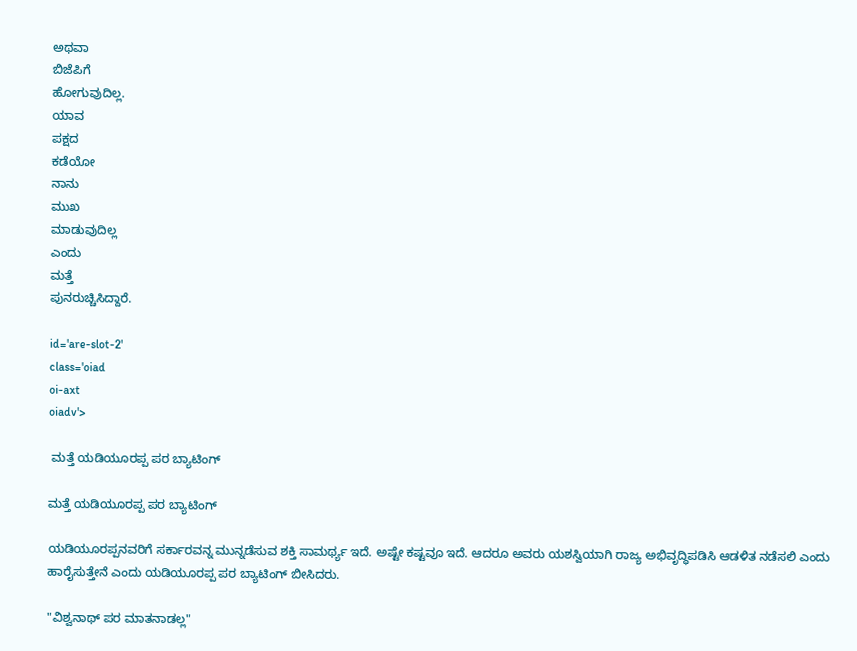ಅಥವಾ
ಬಿಜೆಪಿಗೆ
ಹೋಗುವುದಿಲ್ಲ.
ಯಾವ
ಪಕ್ಷದ
ಕಡೆಯೋ
ನಾನು
ಮುಖ
ಮಾಡುವುದಿಲ್ಲ
ಎಂದು
ಮತ್ತೆ
ಪುನರುಚ್ಚಿಸಿದ್ದಾರೆ.

id='are-slot-2'
class='oiad
oi-axt
oiadv'>

 ಮತ್ತೆ ಯಡಿಯೂರಪ್ಪ ಪರ ಬ್ಯಾಟಿಂಗ್

ಮತ್ತೆ ಯಡಿಯೂರಪ್ಪ ಪರ ಬ್ಯಾಟಿಂಗ್

ಯಡಿಯೂರಪ್ಪನವರಿಗೆ ಸರ್ಕಾರವನ್ನ ಮುನ್ನಡೆಸುವ ಶಕ್ತಿ ಸಾಮರ್ಥ್ಯ ಇದೆ. ಅಷ್ಟೇ ಕಷ್ಟವೂ ಇದೆ. ಆದರೂ ಅವರು ಯಶಸ್ವಿಯಾಗಿ ರಾಜ್ಯ ಅಭಿವೃದ್ಧಿಪಡಿಸಿ ಆಡಳಿತ ನಡೆಸಲಿ ಎಂದು ಹಾರೈಸುತ್ತೇನೆ ಎಂದು ಯಡಿಯೂರಪ್ಪ ಪರ ಬ್ಯಾಟಿಂಗ್ ಬೀಸಿದರು.

"ವಿಶ್ವನಾಥ್ ಪರ ಮಾತನಾಡಲ್ಲ"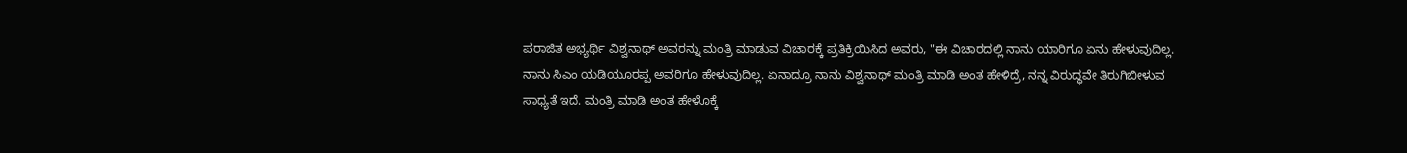ಪರಾಜಿತ ಅಭ್ಯರ್ಥಿ ವಿಶ್ವನಾಥ್ ಅವರನ್ನು ಮಂತ್ರಿ ಮಾಡುವ ವಿಚಾರಕ್ಕೆ ಪ್ರತಿಕ್ರಿಯಿಸಿದ ಅವರು, "ಈ ವಿಚಾರದಲ್ಲಿ ನಾನು ಯಾರಿಗೂ ಏನು ಹೇಳುವುದಿಲ್ಲ. ನಾನು ಸಿಎಂ ಯಡಿಯೂರಪ್ಪ ಅವರಿಗೂ ಹೇಳುವುದಿಲ್ಲ. ಏನಾದ್ರೂ ನಾನು ವಿಶ್ವನಾಥ್ ಮಂತ್ರಿ ಮಾಡಿ ಅಂತ ಹೇಳಿದ್ರೆ, ನನ್ನ ವಿರುದ್ಧವೇ ತಿರುಗಿಬೀಳುವ ಸಾಧ್ಯತೆ ಇದೆ. ಮಂತ್ರಿ ಮಾಡಿ ಅಂತ ಹೇಳೊಕ್ಕೆ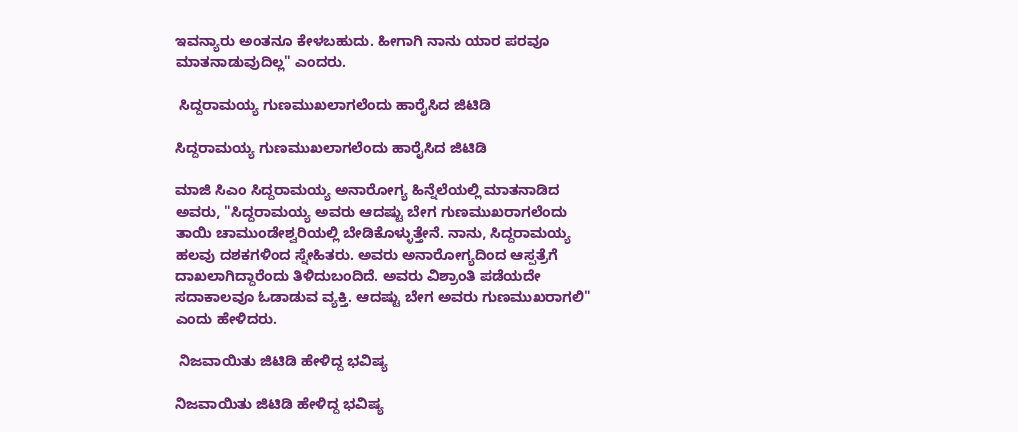ಇವನ್ಯಾರು ಅಂತನೂ ಕೇಳಬಹುದು. ಹೀಗಾಗಿ ನಾನು ಯಾರ ಪರವೂ ಮಾತನಾಡುವುದಿಲ್ಲ" ಎಂದರು.

 ಸಿದ್ದರಾಮಯ್ಯ ಗುಣಮುಖಲಾಗಲೆಂದು ಹಾರೈಸಿದ ಜಿಟಿಡಿ

ಸಿದ್ದರಾಮಯ್ಯ ಗುಣಮುಖಲಾಗಲೆಂದು ಹಾರೈಸಿದ ಜಿಟಿಡಿ

ಮಾಜಿ ಸಿಎಂ ಸಿದ್ದರಾಮಯ್ಯ ಅನಾರೋಗ್ಯ ಹಿನ್ನೆಲೆಯಲ್ಲಿ ಮಾತನಾಡಿದ ಅವರು, "ಸಿದ್ದರಾಮಯ್ಯ ಅವರು ಆದಷ್ಟು ಬೇಗ ಗುಣಮುಖರಾಗಲೆಂದು ತಾಯಿ ಚಾಮುಂಡೇಶ್ವರಿಯಲ್ಲಿ ಬೇಡಿಕೊಳ್ಳುತ್ತೇನೆ. ನಾನು, ಸಿದ್ದರಾಮಯ್ಯ ಹಲವು ದಶಕಗಳಿಂದ ಸ್ನೇಹಿತರು. ಅವರು ಅನಾರೋಗ್ಯದಿಂದ ಆಸ್ಪತ್ರೆಗೆ ದಾಖಲಾಗಿದ್ದಾರೆಂದು ತಿಳಿದುಬಂದಿದೆ. ಅವರು ವಿಶ್ರಾಂತಿ ಪಡೆಯದೇ ಸದಾಕಾಲವೂ ಓಡಾಡುವ ವ್ಯಕ್ತಿ. ಆದಷ್ಟು ಬೇಗ ಅವರು ಗುಣಮುಖರಾಗಲಿ" ಎಂದು ಹೇಳಿದರು.

 ನಿಜವಾಯಿತು ಜಿಟಿಡಿ ಹೇಳಿದ್ದ ಭವಿಷ್ಯ

ನಿಜವಾಯಿತು ಜಿಟಿಡಿ ಹೇಳಿದ್ದ ಭವಿಷ್ಯ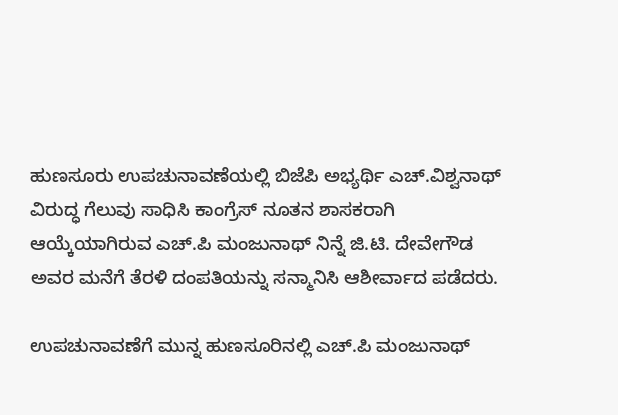ಹುಣಸೂರು ಉಪಚುನಾವಣೆಯಲ್ಲಿ ಬಿಜೆಪಿ ಅಭ್ಯರ್ಥಿ ಎಚ್.ವಿಶ್ವನಾಥ್ ವಿರುದ್ಧ ಗೆಲುವು ಸಾಧಿಸಿ ಕಾಂಗ್ರೆಸ್ ನೂತನ ಶಾಸಕರಾಗಿ ಆಯ್ಕೆಯಾಗಿರುವ ಎಚ್.ಪಿ ಮಂಜುನಾಥ್ ನಿನ್ನೆ ಜಿ.ಟಿ. ದೇವೇಗೌಡ ಅವರ ಮನೆಗೆ ತೆರಳಿ ದಂಪತಿಯನ್ನು ಸನ್ಮಾನಿಸಿ ಆಶೀರ್ವಾದ ಪಡೆದರು.

ಉಪಚುನಾವಣೆಗೆ ಮುನ್ನ ಹುಣಸೂರಿನಲ್ಲಿ ಎಚ್.ಪಿ ಮಂಜುನಾಥ್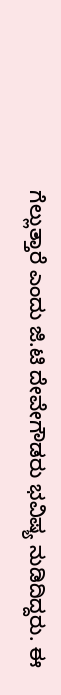ಗೆಲ್ಲುತ್ತಾರೆ ಎಂದು ಜಿ.ಟಿ ದೇವೇಗೌಡರು ಭವಿಷ್ಯ ನುಡಿದಿದ್ದರು. ಈ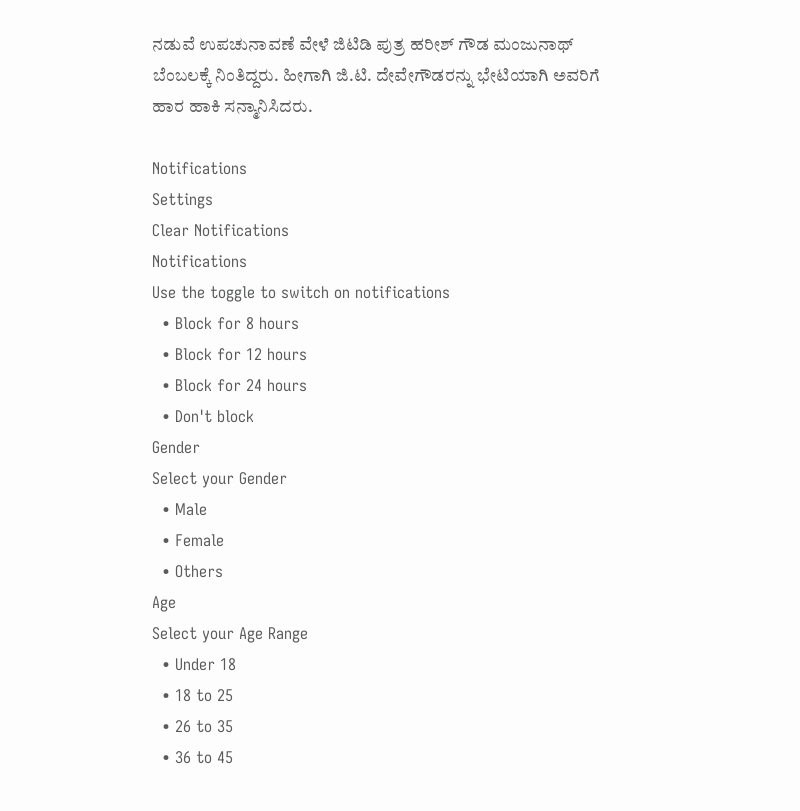ನಡುವೆ ಉಪಚುನಾವಣೆ ವೇಳೆ ಜಿಟಿಡಿ ಪುತ್ರ ಹರೀಶ್ ಗೌಡ ಮಂಜುನಾಥ್ ಬೆಂಬಲಕ್ಕೆ ನಿಂತಿದ್ದರು. ಹೀಗಾಗಿ ಜಿ.ಟಿ. ದೇವೇಗೌಡರನ್ನು ಭೇಟಿಯಾಗಿ ಅವರಿಗೆ ಹಾರ ಹಾಕಿ ಸನ್ಮಾನಿಸಿದರು.

Notifications
Settings
Clear Notifications
Notifications
Use the toggle to switch on notifications
  • Block for 8 hours
  • Block for 12 hours
  • Block for 24 hours
  • Don't block
Gender
Select your Gender
  • Male
  • Female
  • Others
Age
Select your Age Range
  • Under 18
  • 18 to 25
  • 26 to 35
  • 36 to 45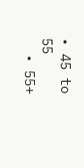• 45 to 55
  • 55+